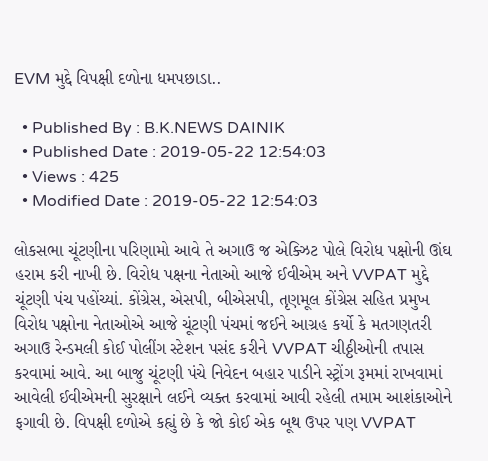EVM મુદ્દે વિપક્ષી દળોના ધમપછાડા..

  • Published By : B.K.NEWS DAINIK
  • Published Date : 2019-05-22 12:54:03
  • Views : 425
  • Modified Date : 2019-05-22 12:54:03

લોકસભા ચૂંટણીના પરિણામો આવે તે અગાઉ જ એક્ઝિટ પોલે વિરોધ પક્ષોની ઊંઘ હરામ કરી નાખી છે. વિરોધ પક્ષના નેતાઓ આજે ઈવીએમ અને VVPAT મુદ્દે ચૂંટણી પંચ પહોંચ્યાં. કોંગ્રેસ, એસપી, બીએસપી, તૃણમૂલ કોંગ્રેસ સહિત પ્રમુખ વિરોધ પક્ષોના નેતાઓએ આજે ચૂંટણી પંચમાં જઈને આગ્રહ કર્યો કે મતગણતરી અગાઉ રેન્ડમલી કોઈ પોલીંગ સ્ટેશન પસંદ કરીને VVPAT ચીઠ્ઠીઓની તપાસ કરવામાં આવે. આ બાજુ ચૂંટણી પંચે નિવેદન બહાર પાડીને સ્ટ્રોંગ રૂમમાં રાખવામાં આવેલી ઈવીએમની સુરક્ષાને લઈને વ્યક્ત કરવામાં આવી રહેલી તમામ આશંકાઓને ફગાવી છે. વિપક્ષી દળોએ કહ્યું છે કે જો કોઈ એક બૂથ ઉપર પણ VVPAT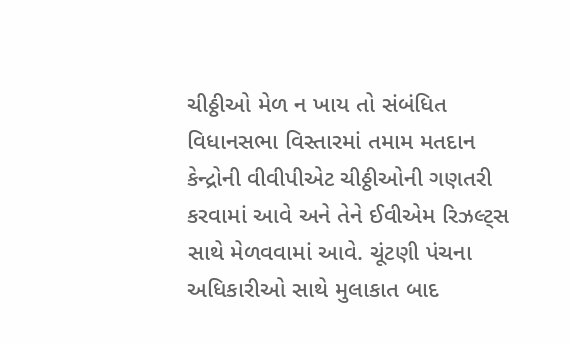ચીઠ્ઠીઓ મેળ ન ખાય તો સંબંધિત વિધાનસભા વિસ્તારમાં તમામ મતદાન કેન્દ્રોની વીવીપીએટ ચીઠ્ઠીઓની ગણતરી કરવામાં આવે અને તેને ઈવીએમ રિઝલ્ટ્સ સાથે મેળવવામાં આવે. ચૂંટણી પંચના અધિકારીઓ સાથે મુલાકાત બાદ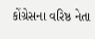કોંગ્રેસના વરિષ્ઠ નેતા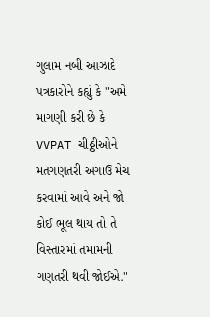ગુલામ નબી આઝાદે પત્રકારોને કહ્યું કે "અમે માગણી કરી છે કે VVPAT ચીઠ્ઠીઓને મતગણતરી અગાઉ મેચ કરવામાં આવે અને જો કોઈ ભૂલ થાય તો તે વિસ્તારમાં તમામની ગણતરી થવી જોઈએ."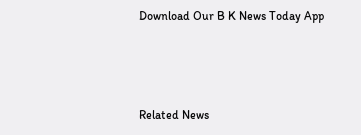Download Our B K News Today App



Related News